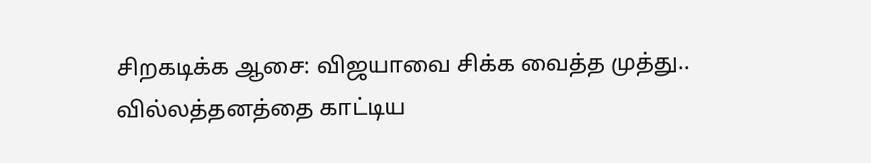சிறகடிக்க ஆசை: விஜயாவை சிக்க வைத்த முத்து.. வில்லத்தனத்தை காட்டிய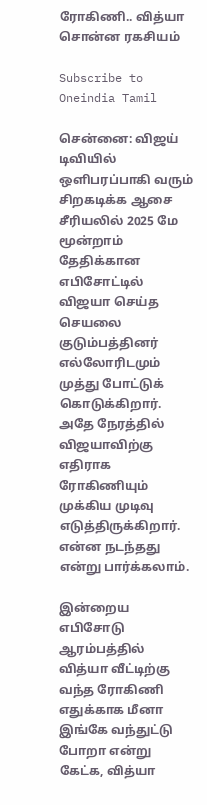ரோகிணி.. வித்யா சொன்ன ரகசியம்

Subscribe to Oneindia Tamil

சென்னை: விஜய் டிவியில் ஒளிபரப்பாகி வரும் சிறகடிக்க ஆசை சீரியலில் 2025 மே மூன்றாம் தேதிக்கான எபிசோட்டில் விஜயா செய்த செயலை குடும்பத்தினர் எல்லோரிடமும் முத்து போட்டுக் கொடுக்கிறார். அதே நேரத்தில் விஜயாவிற்கு எதிராக ரோகிணியும் முக்கிய முடிவு எடுத்திருக்கிறார். என்ன நடந்தது என்று பார்க்கலாம்.

இன்றைய எபிசோடு ஆரம்பத்தில் வித்யா வீட்டிற்கு வந்த ரோகிணி எதுக்காக மீனா இங்கே வந்துட்டு போறா என்று கேட்க, வித்யா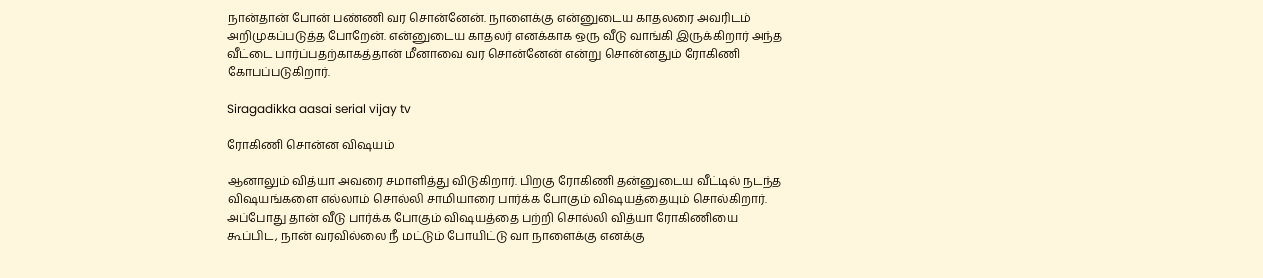நான்தான் போன் பண்ணி வர சொன்னேன். நாளைக்கு என்னுடைய காதலரை அவரிடம் அறிமுகப்படுத்த போறேன். என்னுடைய காதலர் எனக்காக ஒரு வீடு வாங்கி இருக்கிறார் அந்த வீட்டை பார்ப்பதற்காகத்தான் மீனாவை வர சொன்னேன் என்று சொன்னதும் ரோகிணி கோபப்படுகிறார்.

Siragadikka aasai serial vijay tv

ரோகிணி சொன்ன விஷயம்

ஆனாலும் வித்யா அவரை சமாளித்து விடுகிறார். பிறகு ரோகிணி தன்னுடைய வீட்டில் நடந்த விஷயங்களை எல்லாம் சொல்லி சாமியாரை பார்க்க போகும் விஷயத்தையும் சொல்கிறார். அப்போது தான் வீடு பார்க்க போகும் விஷயத்தை பற்றி சொல்லி வித்யா ரோகிணியை கூப்பிட, நான் வரவில்லை நீ மட்டும் போயிட்டு வா நாளைக்கு எனக்கு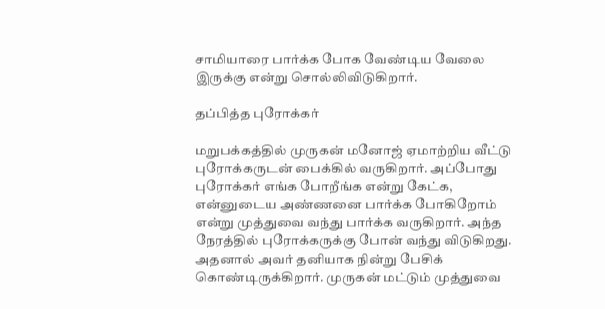சாமியாரை பார்க்க போக வேண்டிய வேலை இருக்கு என்று சொல்லிவிடுகிறார்.

தப்பித்த புரோக்கர்

மறுபக்கத்தில் முருகன் மனோஜ் ஏமாற்றிய வீட்டு புரோக்கருடன் பைக்கில் வருகிறார். அப்போது புரோக்கர் எங்க போறீங்க என்று கேட்க, என்னுடைய அண்ணனை பார்க்க போகிறோம் என்று முத்துவை வந்து பார்க்க வருகிறார். அந்த நேரத்தில் புரோக்கருக்கு போன் வந்து விடுகிறது. அதனால் அவர் தனியாக நின்று பேசிக் கொண்டிருக்கிறார். முருகன் மட்டும் முத்துவை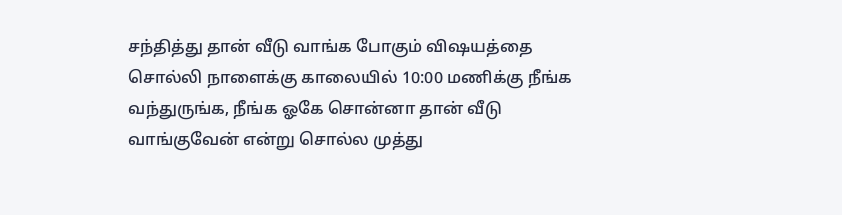சந்தித்து தான் வீடு வாங்க போகும் விஷயத்தை சொல்லி நாளைக்கு காலையில் 10:00 மணிக்கு நீங்க வந்துருங்க, நீங்க ஓகே சொன்னா தான் வீடு வாங்குவேன் என்று சொல்ல முத்து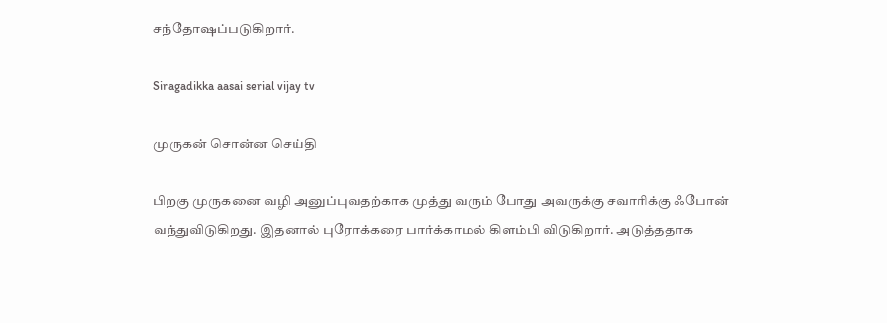சந்தோஷப்படுகிறார்.

Siragadikka aasai serial vijay tv

முருகன் சொன்ன செய்தி

பிறகு முருகனை வழி அனுப்புவதற்காக முத்து வரும் போது அவருக்கு சவாரிக்கு ஃபோன் வந்துவிடுகிறது. இதனால் புரோக்கரை பார்க்காமல் கிளம்பி விடுகிறார். அடுத்ததாக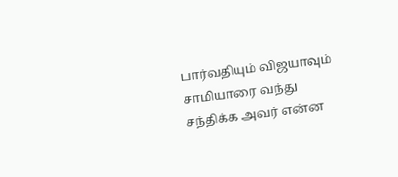பார்வதியும் விஜயாவும் சாமியாரை வந்து சந்திக்க அவர் என்ன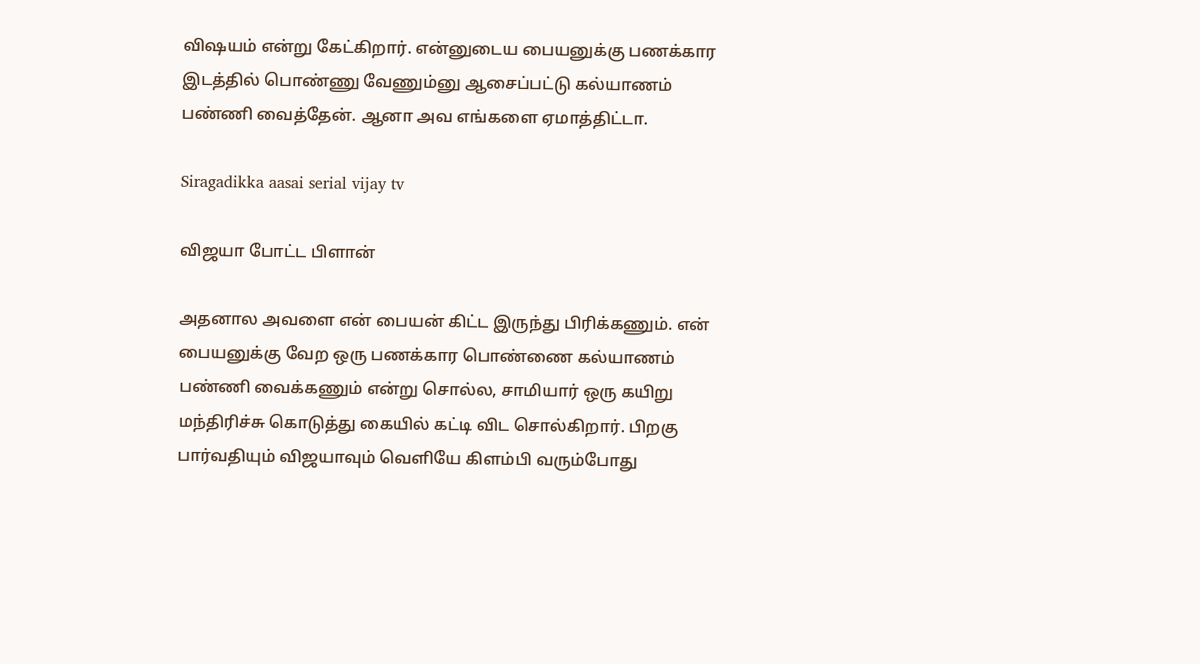விஷயம் என்று கேட்கிறார். என்னுடைய பையனுக்கு பணக்கார இடத்தில் பொண்ணு வேணும்னு ஆசைப்பட்டு கல்யாணம் பண்ணி வைத்தேன். ஆனா அவ எங்களை ஏமாத்திட்டா.

Siragadikka aasai serial vijay tv

விஜயா போட்ட பிளான்

அதனால அவளை என் பையன் கிட்ட இருந்து பிரிக்கணும். என் பையனுக்கு வேற ஒரு பணக்கார பொண்ணை கல்யாணம் பண்ணி வைக்கணும் என்று சொல்ல, சாமியார் ஒரு கயிறு மந்திரிச்சு கொடுத்து கையில் கட்டி விட சொல்கிறார். பிறகு பார்வதியும் விஜயாவும் வெளியே கிளம்பி வரும்போது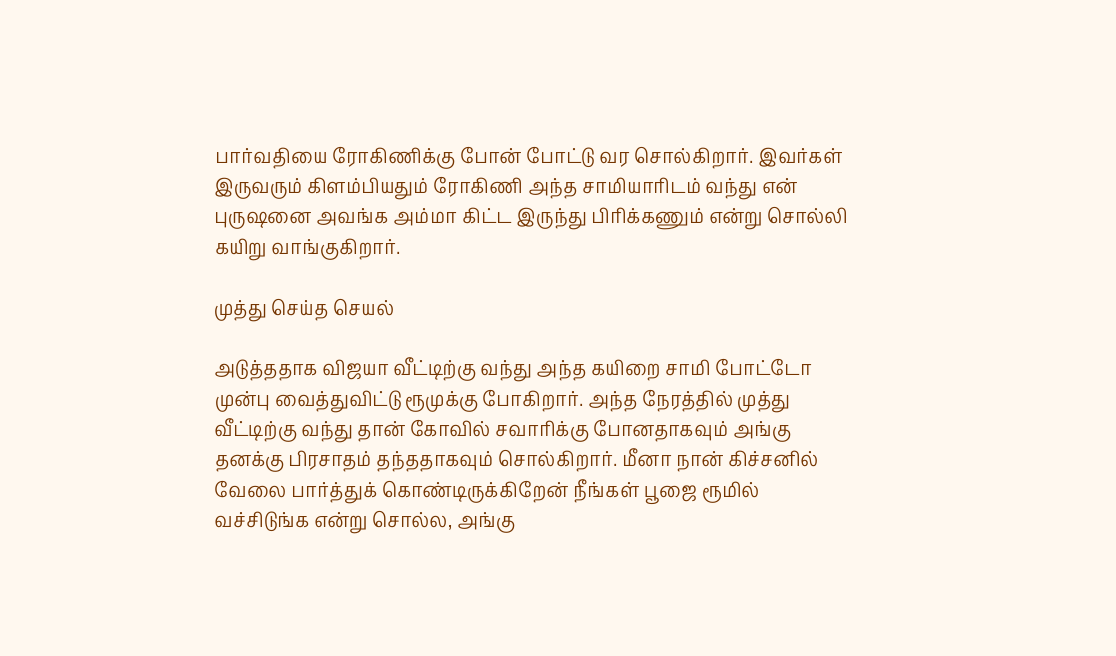பார்வதியை ரோகிணிக்கு போன் போட்டு வர சொல்கிறார். இவர்கள் இருவரும் கிளம்பியதும் ரோகிணி அந்த சாமியாரிடம் வந்து என் புருஷனை அவங்க அம்மா கிட்ட இருந்து பிரிக்கணும் என்று சொல்லி கயிறு வாங்குகிறார்.

முத்து செய்த செயல்

அடுத்ததாக விஜயா வீட்டிற்கு வந்து அந்த கயிறை சாமி போட்டோ முன்பு வைத்துவிட்டு ரூமுக்கு போகிறார். அந்த நேரத்தில் முத்து வீட்டிற்கு வந்து தான் கோவில் சவாரிக்கு போனதாகவும் அங்கு தனக்கு பிரசாதம் தந்ததாகவும் சொல்கிறார். மீனா நான் கிச்சனில் வேலை பார்த்துக் கொண்டிருக்கிறேன் நீங்கள் பூஜை ரூமில் வச்சிடுங்க என்று சொல்ல, அங்கு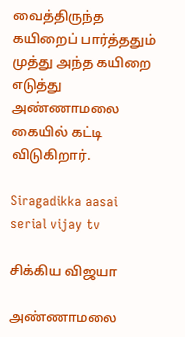வைத்திருந்த கயிறைப் பார்த்ததும் முத்து அந்த கயிறை எடுத்து அண்ணாமலை கையில் கட்டி விடுகிறார்.

Siragadikka aasai serial vijay tv

சிக்கிய விஜயா

அண்ணாமலை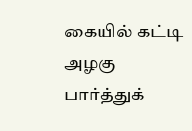கையில் கட்டி அழகு பார்த்துக்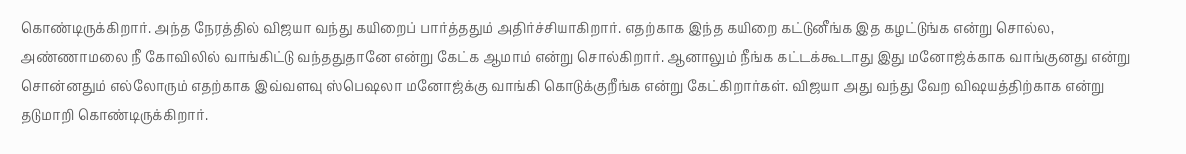கொண்டிருக்கிறார். அந்த நேரத்தில் விஜயா வந்து கயிறைப் பார்த்ததும் அதிர்ச்சியாகிறார். எதற்காக இந்த கயிறை கட்டுனீங்க இத கழட்டுங்க என்று சொல்ல, அண்ணாமலை நீ கோவிலில் வாங்கிட்டு வந்ததுதானே என்று கேட்க ஆமாம் என்று சொல்கிறார். ஆனாலும் நீங்க கட்டக்கூடாது இது மனோஜ்க்காக வாங்குனது என்று சொன்னதும் எல்லோரும் எதற்காக இவ்வளவு ஸ்பெஷலா மனோஜ்க்கு வாங்கி கொடுக்குறீங்க என்று கேட்கிறார்கள். விஜயா அது வந்து வேற விஷயத்திற்காக என்று தடுமாறி கொண்டிருக்கிறார்.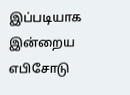இப்படியாக இன்றைய எபிசோடு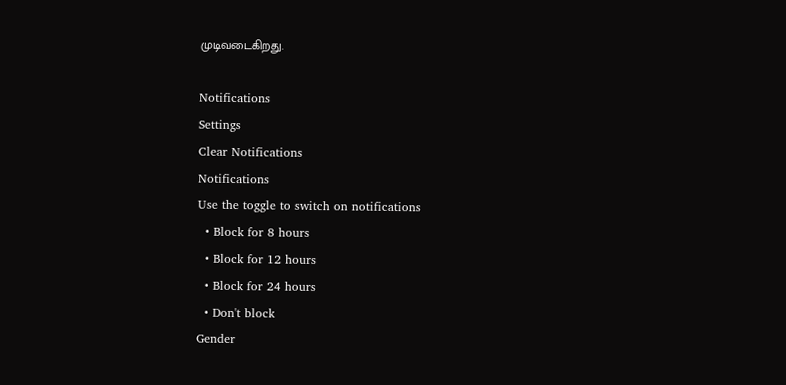முடிவடைகிறது.

Notifications
Settings
Clear Notifications
Notifications
Use the toggle to switch on notifications
  • Block for 8 hours
  • Block for 12 hours
  • Block for 24 hours
  • Don't block
Gender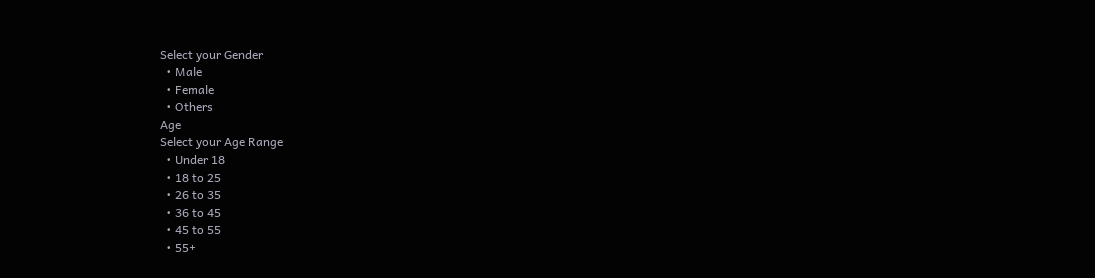Select your Gender
  • Male
  • Female
  • Others
Age
Select your Age Range
  • Under 18
  • 18 to 25
  • 26 to 35
  • 36 to 45
  • 45 to 55
  • 55+